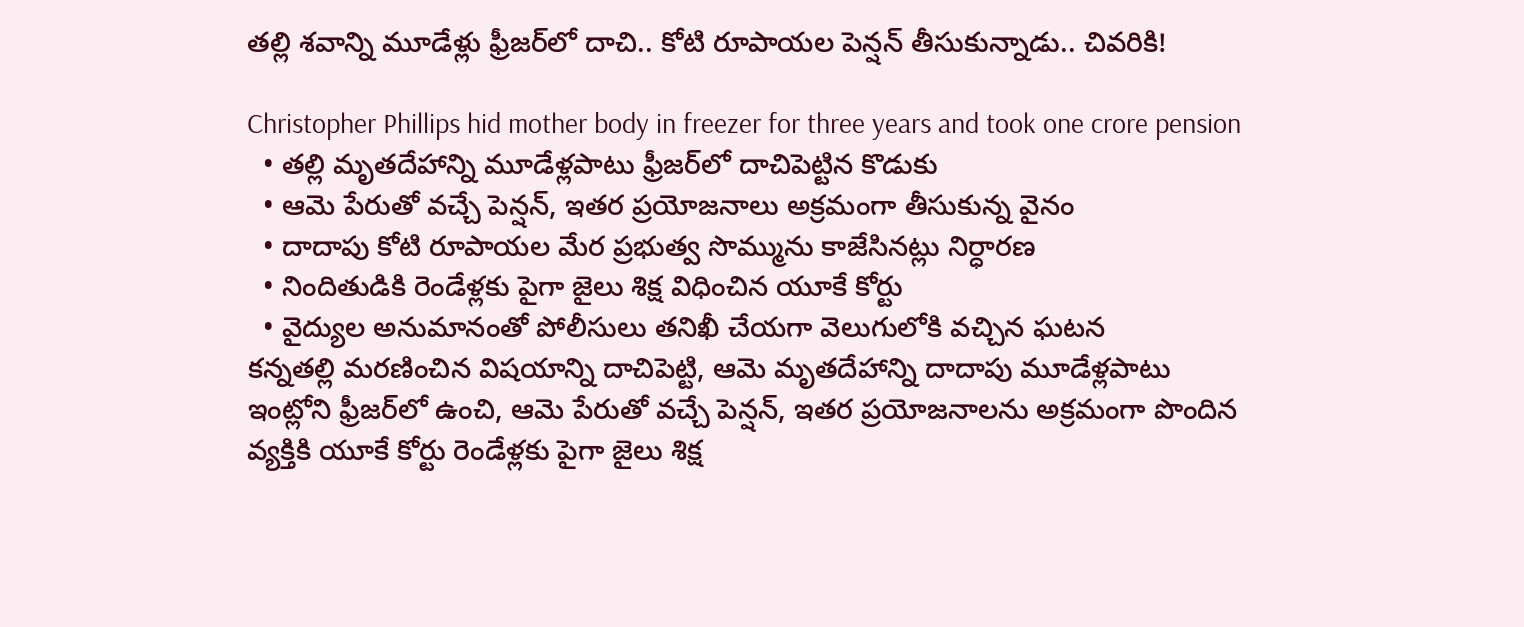తల్లి శవాన్ని మూడేళ్లు ఫ్రీజర్‌లో దాచి.. కోటి రూపాయల పెన్షన్ తీసుకున్నాడు.. చివ‌రికి!

Christopher Phillips hid mother body in freezer for three years and took one crore pension
  • తల్లి మృతదేహాన్ని మూడేళ్లపాటు ఫ్రీజర్‌లో దాచిపెట్టిన కొడుకు
  • ఆమె పేరుతో వచ్చే పెన్షన్, ఇతర ప్రయోజనాలు అక్రమంగా తీసుకున్న వైనం
  • దాదాపు కోటి రూపాయల మేర ప్రభుత్వ సొమ్మును కాజేసినట్లు నిర్ధారణ
  • నిందితుడికి రెండేళ్లకు పైగా జైలు శిక్ష విధించిన యూకే కోర్టు
  • వైద్యుల అనుమానంతో పోలీసులు తనిఖీ చేయగా వెలుగులోకి వచ్చిన ఘటన
కన్నతల్లి మరణించిన విషయాన్ని దాచిపెట్టి, ఆమె మృతదేహాన్ని దాదాపు మూడేళ్లపాటు ఇంట్లోని ఫ్రీజర్‌లో ఉంచి, ఆమె పేరుతో వచ్చే పెన్షన్, ఇతర ప్రయోజనాలను అక్రమంగా పొందిన వ్యక్తికి యూకే కోర్టు రెండేళ్లకు పైగా జైలు శిక్ష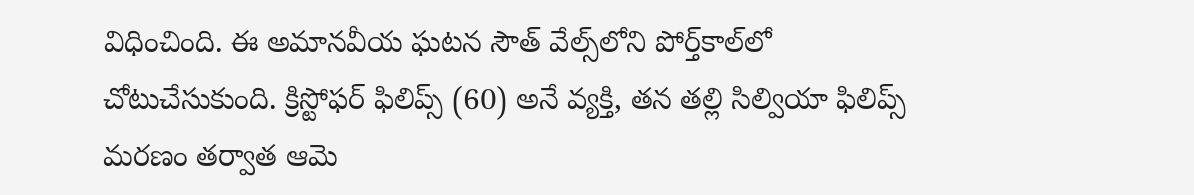విధించింది. ఈ అమానవీయ ఘటన సౌత్ వేల్స్‌లోని పోర్త్‌కాల్‌లో చోటుచేసుకుంది. క్రిస్టోఫర్ ఫిలిప్స్ (60) అనే వ్యక్తి, తన తల్లి సిల్వియా ఫిలిప్స్ మరణం తర్వాత ఆమె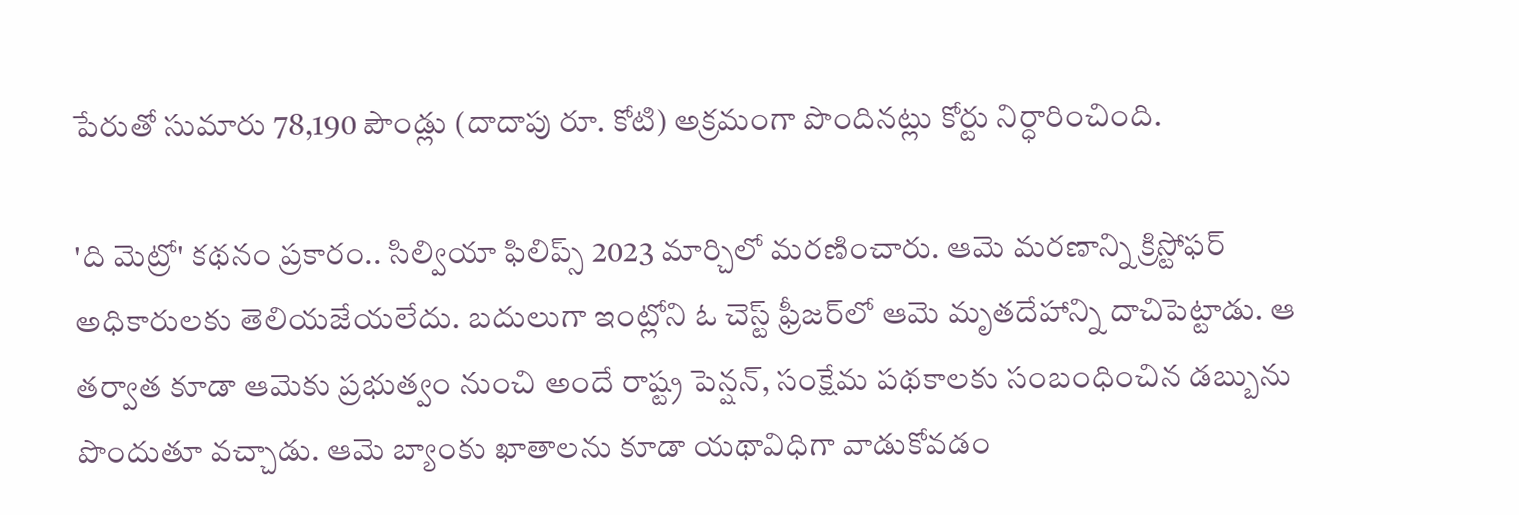పేరుతో సుమారు 78,190 పౌండ్లు (దాదాపు రూ. కోటి) అక్రమంగా పొందినట్లు కోర్టు నిర్ధారించింది.

'ది మెట్రో' కథనం ప్రకారం.. సిల్వియా ఫిలిప్స్ 2023 మార్చిలో మరణించారు. ఆమె మరణాన్ని క్రిస్టోఫర్ అధికారులకు తెలియజేయలేదు. బదులుగా ఇంట్లోని ఓ చెస్ట్ ఫ్రీజర్‌లో ఆమె మృతదేహాన్ని దాచిపెట్టాడు. ఆ తర్వాత కూడా ఆమెకు ప్రభుత్వం నుంచి అందే రాష్ట్ర పెన్షన్, సంక్షేమ పథకాలకు సంబంధించిన డబ్బును పొందుతూ వ‌చ్చాడు. ఆమె బ్యాంకు ఖాతాలను కూడా యథావిధిగా వాడుకోవడం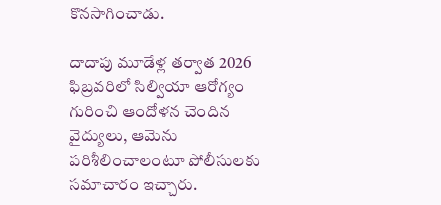కొనసాగించాడు.

దాదాపు మూడేళ్ల తర్వాత 2026 ఫిబ్రవరిలో సిల్వియా ఆరోగ్యం గురించి ఆందోళన చెందిన వైద్యులు, ఆమెను పరిశీలించాలంటూ పోలీసులకు సమాచారం ఇచ్చారు.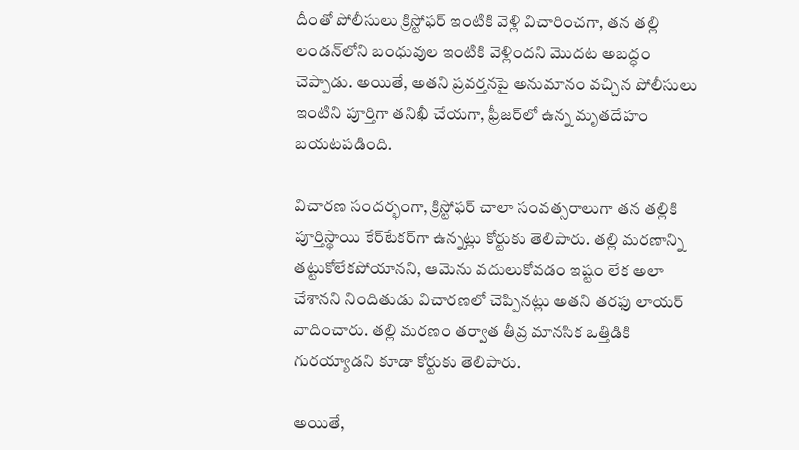దీంతో పోలీసులు క్రిస్టోఫర్ ఇంటికి వెళ్లి విచారించగా, తన తల్లి లండన్‌లోని బంధువుల ఇంటికి వెళ్లిందని మొదట అబద్ధం చెప్పాడు. అయితే, అతని ప్రవర్తనపై అనుమానం వచ్చిన పోలీసులు ఇంటిని పూర్తిగా తనిఖీ చేయగా, ఫ్రీజర్‌లో ఉన్న మృతదేహం బయటపడింది.

విచారణ సందర్భంగా, క్రిస్టోఫర్ చాలా సంవత్సరాలుగా తన తల్లికి పూర్తిస్థాయి కేర్‌టేకర్‌గా ఉన్నట్లు కోర్టుకు తెలిపారు. తల్లి మరణాన్ని తట్టుకోలేకపోయానని, ఆమెను వదులుకోవడం ఇష్టం లేక అలా చేశానని నిందితుడు విచారణలో చెప్పినట్లు అతని తరఫు లాయర్ వాదించారు. తల్లి మరణం తర్వాత తీవ్ర మానసిక ఒత్తిడికి గురయ్యాడని కూడా కోర్టుకు తెలిపారు.

అయితే,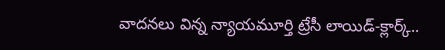వాదనలు విన్న న్యాయమూర్తి ట్రేసీ లాయిడ్-క్లార్క్..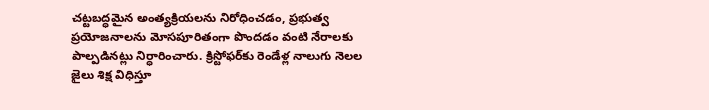చట్టబద్ధమైన అంత్యక్రియలను నిరోధించడం, ప్రభుత్వ ప్రయోజనాలను మోసపూరితంగా పొందడం వంటి నేరాలకు పాల్పడినట్లు నిర్ధారించారు. క్రిస్టోఫర్‌కు రెండేళ్ల నాలుగు నెలల జైలు శిక్ష విధిస్తూ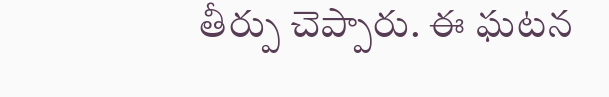తీర్పు చెప్పారు. ఈ ఘటన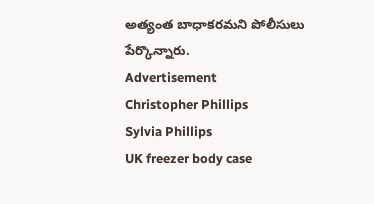అత్యంత బాధాకరమని పోలీసులు పేర్కొన్నారు.
Advertisement
Christopher Phillips
Sylvia Phillips
UK freezer body case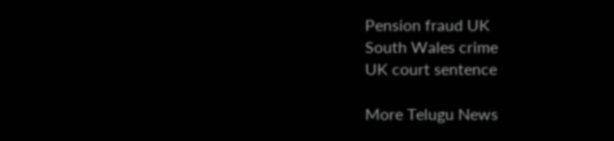Pension fraud UK
South Wales crime
UK court sentence

More Telugu News